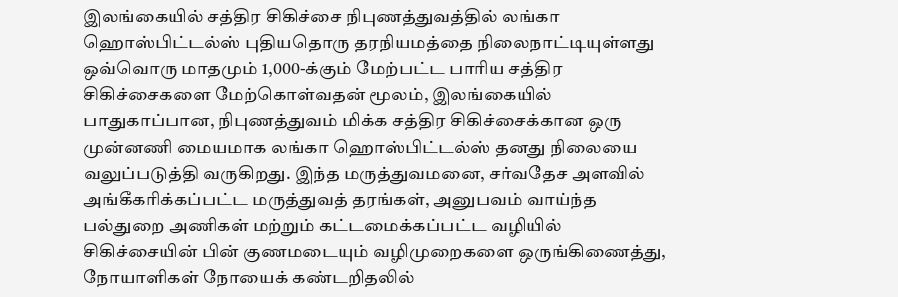இலங்கையில் சத்திர சிகிச்சை நிபுணத்துவத்தில் லங்கா ஹொஸ்பிட்டல்ஸ் புதியதொரு தரநியமத்தை நிலைநாட்டியுள்ளது
ஒவ்வொரு மாதமும் 1,000-க்கும் மேற்பட்ட பாரிய சத்திர சிகிச்சைகளை மேற்கொள்வதன் மூலம், இலங்கையில் பாதுகாப்பான, நிபுணத்துவம் மிக்க சத்திர சிகிச்சைக்கான ஒரு முன்னணி மையமாக லங்கா ஹொஸ்பிட்டல்ஸ் தனது நிலையை வலுப்படுத்தி வருகிறது. இந்த மருத்துவமனை, சர்வதேச அளவில் அங்கீகரிக்கப்பட்ட மருத்துவத் தரங்கள், அனுபவம் வாய்ந்த பல்துறை அணிகள் மற்றும் கட்டமைக்கப்பட்ட வழியில் சிகிச்சையின் பின் குணமடையும் வழிமுறைகளை ஒருங்கிணைத்து, நோயாளிகள் நோயைக் கண்டறிதலில்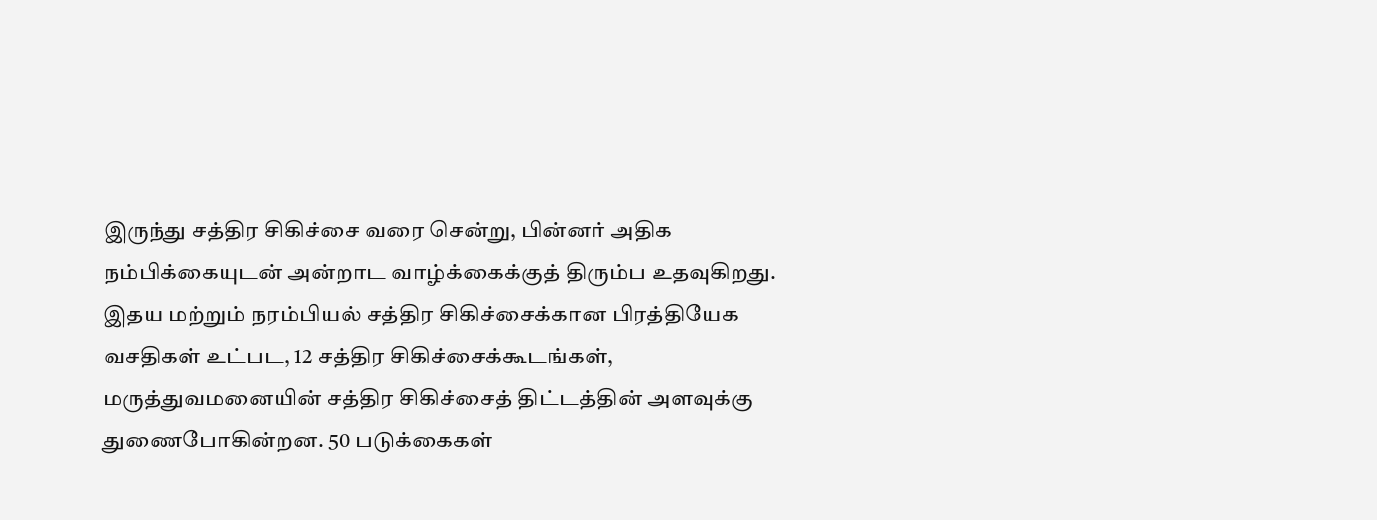இருந்து சத்திர சிகிச்சை வரை சென்று, பின்னர் அதிக நம்பிக்கையுடன் அன்றாட வாழ்க்கைக்குத் திரும்ப உதவுகிறது.
இதய மற்றும் நரம்பியல் சத்திர சிகிச்சைக்கான பிரத்தியேக வசதிகள் உட்பட, 12 சத்திர சிகிச்சைக்கூடங்கள், மருத்துவமனையின் சத்திர சிகிச்சைத் திட்டத்தின் அளவுக்கு துணைபோகின்றன. 50 படுக்கைகள்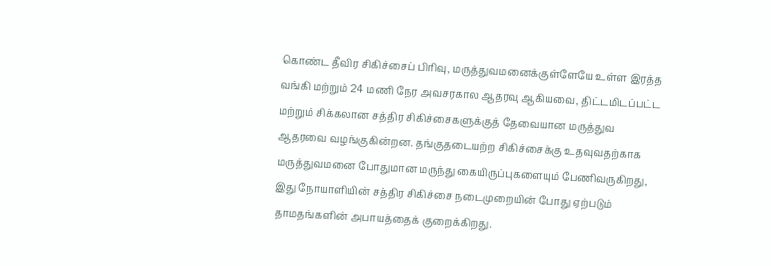கொண்ட தீவிர சிகிச்சைப் பிரிவு, மருத்துவமனைக்குள்ளேயே உள்ள இரத்த வங்கி மற்றும் 24 மணி நேர அவசரகால ஆதரவு ஆகியவை, திட்டமிடப்பட்ட மற்றும் சிக்கலான சத்திர சிகிச்சைகளுக்குத் தேவையான மருத்துவ ஆதரவை வழங்குகின்றன. தங்குதடையற்ற சிகிச்சைக்கு உதவுவதற்காக மருத்துவமனை போதுமான மருந்து கையிருப்புகளையும் பேணிவருகிறது, இது நோயாளியின் சத்திர சிகிச்சை நடைமுறையின் போது ஏற்படும் தாமதங்களின் அபாயத்தைக் குறைக்கிறது.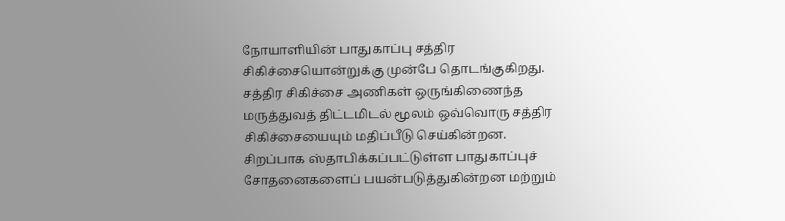நோயாளியின் பாதுகாப்பு சத்திர சிகிச்சையொன்றுக்கு முன்பே தொடங்குகிறது. சத்திர சிகிச்சை அணிகள் ஒருங்கிணைந்த மருத்துவத் திட்டமிடல் மூலம் ஒவ்வொரு சத்திர சிகிச்சையையும் மதிப்பீடு செய்கின்றன. சிறப்பாக ஸ்தாபிக்கப்பட்டுள்ள பாதுகாப்புச் சோதனைகளைப் பயன்படுத்துகின்றன மற்றும்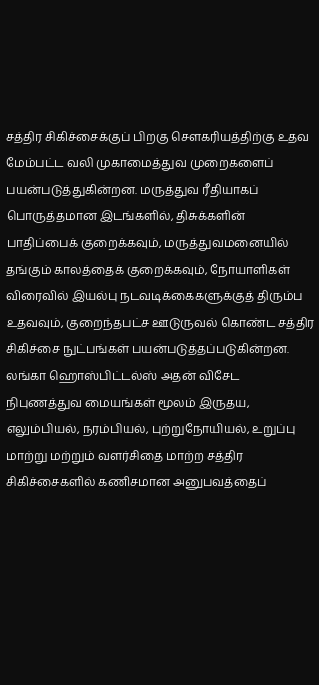சத்திர சிகிச்சைக்குப் பிறகு சௌகரியத்திற்கு உதவ மேம்பட்ட வலி முகாமைத்துவ முறைகளைப் பயன்படுத்துகின்றன. மருத்துவ ரீதியாகப் பொருத்தமான இடங்களில், திசுக்களின் பாதிப்பைக் குறைக்கவும், மருத்துவமனையில் தங்கும் காலத்தைக் குறைக்கவும், நோயாளிகள் விரைவில் இயல்பு நடவடிக்கைகளுக்குத் திரும்ப உதவவும், குறைந்தபட்ச ஊடுருவல் கொண்ட சத்திர சிகிச்சை நுட்பங்கள் பயன்படுத்தப்படுகின்றன.
லங்கா ஹொஸ்பிட்டல்ஸ் அதன் விசேட நிபுணத்துவ மையங்கள் மூலம் இருதய, எலும்பியல், நரம்பியல், புற்றுநோயியல், உறுப்பு மாற்று மற்றும் வளர்சிதை மாற்ற சத்திர சிகிச்சைகளில் கணிசமான அனுபவத்தைப்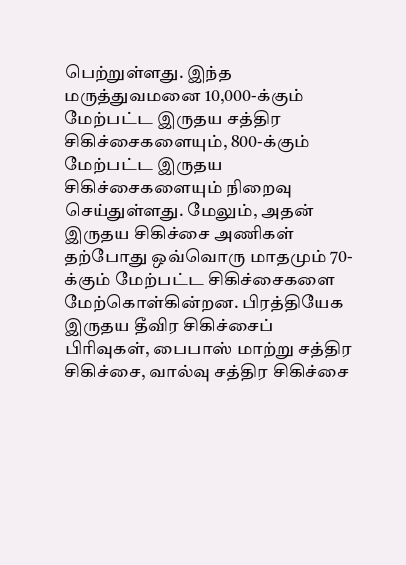பெற்றுள்ளது. இந்த மருத்துவமனை 10,000-க்கும் மேற்பட்ட இருதய சத்திர சிகிச்சைகளையும், 800-க்கும் மேற்பட்ட இருதய சிகிச்சைகளையும் நிறைவு செய்துள்ளது. மேலும், அதன் இருதய சிகிச்சை அணிகள் தற்போது ஒவ்வொரு மாதமும் 70-க்கும் மேற்பட்ட சிகிச்சைகளை மேற்கொள்கின்றன. பிரத்தியேக இருதய தீவிர சிகிச்சைப் பிரிவுகள், பைபாஸ் மாற்று சத்திர சிகிச்சை, வால்வு சத்திர சிகிச்சை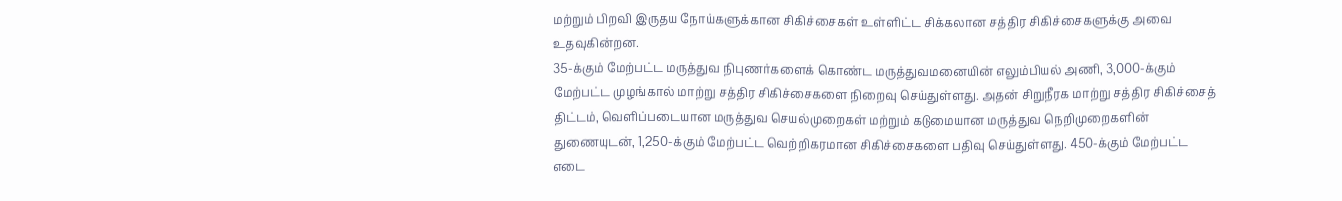மற்றும் பிறவி இருதய நோய்களுக்கான சிகிச்சைகள் உள்ளிட்ட சிக்கலான சத்திர சிகிச்சைகளுக்கு அவை உதவுகின்றன.
35-க்கும் மேற்பட்ட மருத்துவ நிபுணர்களைக் கொண்ட மருத்துவமனையின் எலும்பியல் அணி, 3,000-க்கும் மேற்பட்ட முழங்கால் மாற்று சத்திர சிகிச்சைகளை நிறைவு செய்துள்ளது. அதன் சிறுநீரக மாற்று சத்திர சிகிச்சைத் திட்டம், வெளிப்படையான மருத்துவ செயல்முறைகள் மற்றும் கடுமையான மருத்துவ நெறிமுறைகளின் துணையுடன், 1,250-க்கும் மேற்பட்ட வெற்றிகரமான சிகிச்சைகளை பதிவு செய்துள்ளது. 450-க்கும் மேற்பட்ட எடை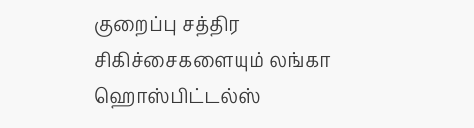குறைப்பு சத்திர சிகிச்சைகளையும் லங்கா ஹொஸ்பிட்டல்ஸ்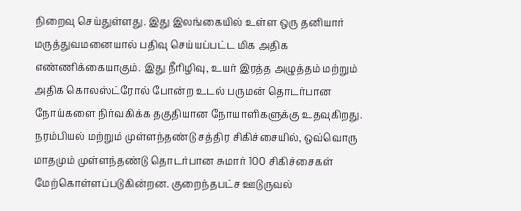நிறைவு செய்துள்ளது. இது இலங்கையில் உள்ள ஒரு தனியார் மருத்துவமனையால் பதிவு செய்யப்பட்ட மிக அதிக எண்ணிக்கையாகும். இது நீரிழிவு, உயர் இரத்த அழுத்தம் மற்றும் அதிக கொலஸ்ட்ரோல் போன்ற உடல் பருமன் தொடர்பான நோய்களை நிர்வகிக்க தகுதியான நோயாளிகளுக்கு உதவுகிறது.
நரம்பியல் மற்றும் முள்ளந்தண்டு சத்திர சிகிச்சையில், ஒவ்வொரு மாதமும் முள்ளந்தண்டு தொடர்பான சுமார் 100 சிகிச்சைகள் மேற்கொள்ளப்படுகின்றன. குறைந்தபட்ச ஊடுருவல்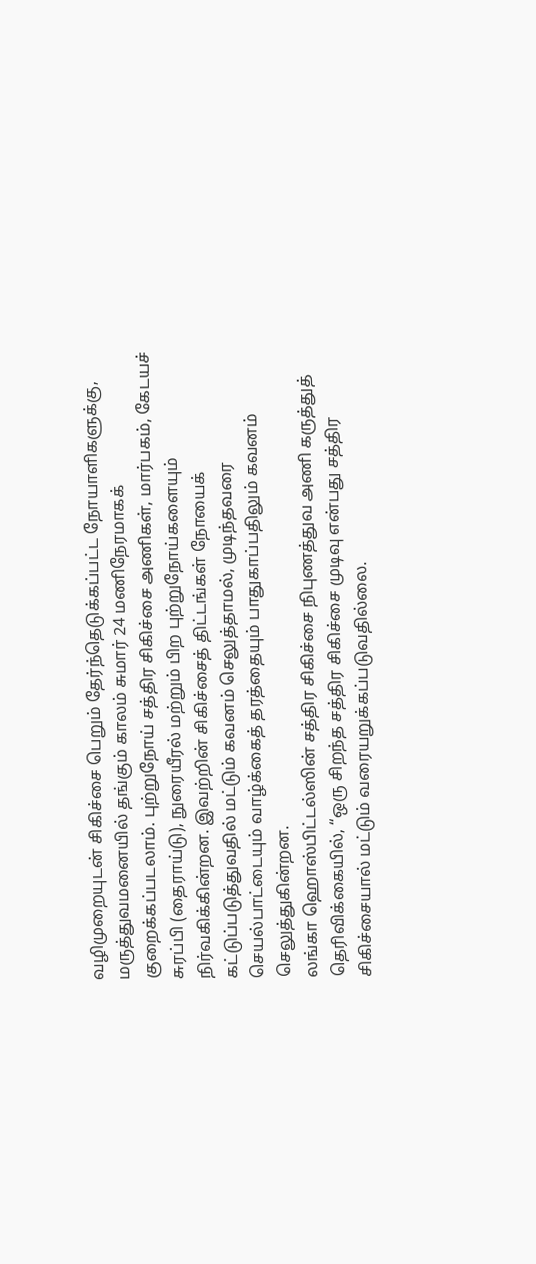வழிமுறையுடன் சிகிச்சை பெறும் தேர்ந்தெடுக்கப்பட்ட நோயாளிகளுக்கு, மருத்துவமனையில் தங்கும் காலம் சுமார் 24 மணிநேரமாகக் குறைக்கப்படலாம். புற்றுநோய் சத்திர சிகிச்சை அணிகள், மார்பகம், கேடயச் சுரப்பி (தைராய்டு), நுரையீரல் மற்றும் பிற புற்றுநோய்களையும் நிர்வகிக்கின்றன. இவற்றின் சிகிச்சைத் திட்டங்கள் நோயைக் கட்டுப்படுத்துவதில் மட்டும் கவனம் செலுத்தாமல், முடிந்தவரை செயல்பாட்டையும் வாழ்க்கைத் தரத்தையும் பாதுகாப்பதிலும் கவனம் செலுத்துகின்றன.
லங்கா ஹொஸ்பிட்டல்ஸின் சத்திர சிகிச்சை நிபுணத்துவ அணி கருத்துத் தெரிவிக்கையில், “ஒரு சிறந்த சத்திர சிகிச்சை முடிவு என்பது சத்திர சிகிச்சையால் மட்டும் வரையறுக்கப்படுவதில்லை.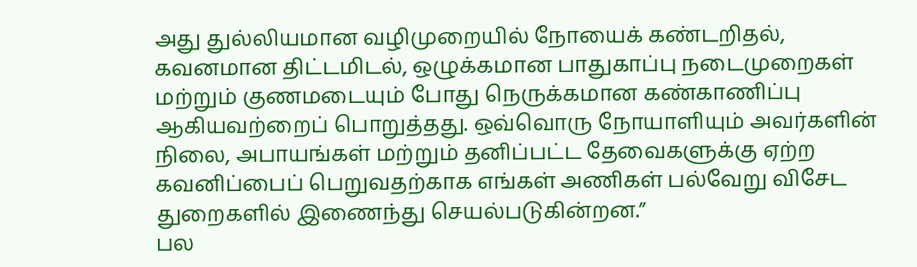அது துல்லியமான வழிமுறையில் நோயைக் கண்டறிதல், கவனமான திட்டமிடல், ஒழுக்கமான பாதுகாப்பு நடைமுறைகள் மற்றும் குணமடையும் போது நெருக்கமான கண்காணிப்பு ஆகியவற்றைப் பொறுத்தது. ஒவ்வொரு நோயாளியும் அவர்களின் நிலை, அபாயங்கள் மற்றும் தனிப்பட்ட தேவைகளுக்கு ஏற்ற கவனிப்பைப் பெறுவதற்காக எங்கள் அணிகள் பல்வேறு விசேட துறைகளில் இணைந்து செயல்படுகின்றன.”
பல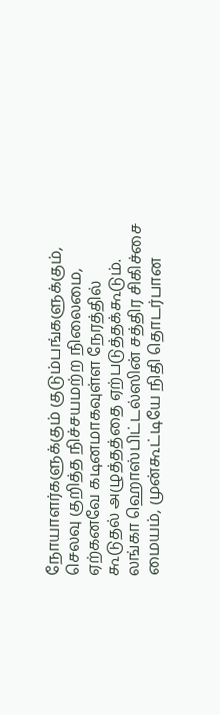நோயாளர்களுக்கும் குடும்பங்களுக்கும், செலவு குறித்த நிச்சயமற்ற நிலைமை, ஏற்கனவே கடினமாகவுள்ள நேரத்தில் கூடுதல் அழுத்தத்தை ஏற்படுத்தக்கூடும். லங்கா ஹொஸ்பிட்டல்ஸின் சத்திர சிகிச்சை மையம், முன்கூட்டியே நிதி தொடர்பான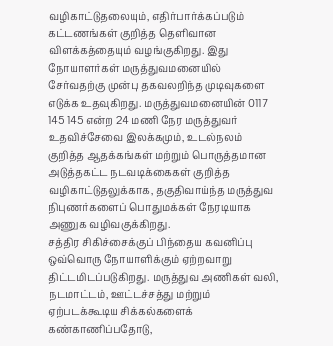வழிகாட்டுதலையும், எதிர்பார்க்கப்படும் கட்டணங்கள் குறித்த தெளிவான விளக்கத்தையும் வழங்குகிறது. இது நோயாளர்கள் மருத்துவமனையில் சேர்வதற்கு முன்பு தகவலறிந்த முடிவுகளை எடுக்க உதவுகிறது. மருத்துவமனையின் 0117 145 145 என்ற 24 மணி நேர மருத்துவர் உதவிச்சேவை இலக்கமும், உடல்நலம் குறித்த ஆதக்கங்கள் மற்றும் பொருத்தமான அடுத்தகட்ட நடவடிக்கைகள் குறித்த வழிகாட்டுதலுக்காக, தகுதிவாய்ந்த மருத்துவ நிபுணர்களைப் பொதுமக்கள் நேரடியாக அணுக வழிவகுக்கிறது.
சத்திர சிகிச்சைக்குப் பிந்தைய கவனிப்பு ஒவ்வொரு நோயாளிக்கும் ஏற்றவாறு திட்டமிடப்படுகிறது. மருத்துவ அணிகள் வலி, நடமாட்டம், ஊட்டச்சத்து மற்றும் ஏற்படக்கூடிய சிக்கல்களைக் கண்காணிப்பதோடு,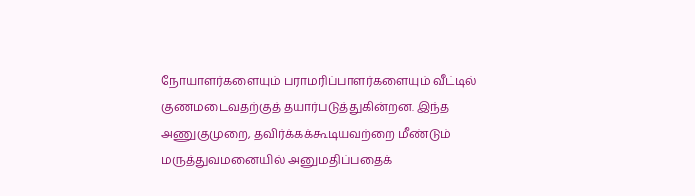நோயாளர்களையும் பராமரிப்பாளர்களையும் வீட்டில் குணமடைவதற்குத் தயார்படுத்துகின்றன. இந்த அணுகுமுறை, தவிர்க்கக்கூடியவற்றை மீண்டும் மருத்துவமனையில் அனுமதிப்பதைக்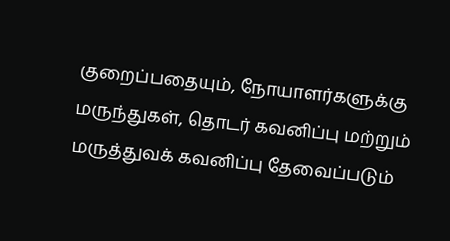குறைப்பதையும், நோயாளர்களுக்கு மருந்துகள், தொடர் கவனிப்பு மற்றும் மருத்துவக் கவனிப்பு தேவைப்படும்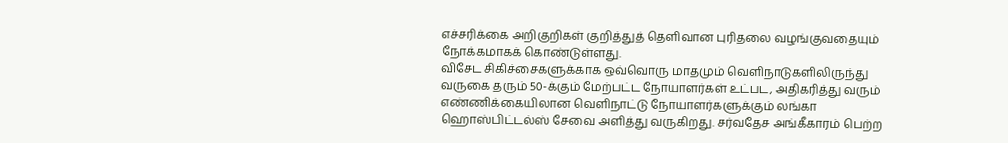எச்சரிக்கை அறிகுறிகள் குறித்துத் தெளிவான புரிதலை வழங்குவதையும் நோக்கமாகக் கொண்டுள்ளது.
விசேட சிகிச்சைகளுக்காக ஒவ்வொரு மாதமும் வெளிநாடுகளிலிருந்து வருகை தரும் 50-க்கும் மேற்பட்ட நோயாளர்கள் உட்பட, அதிகரித்து வரும் எண்ணிக்கையிலான வெளிநாட்டு நோயாளர்களுக்கும் லங்கா ஹொஸ்பிட்டல்ஸ் சேவை அளித்து வருகிறது. சர்வதேச அங்கீகாரம் பெற்ற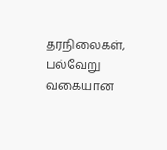தரநிலைகள், பல்வேறு வகையான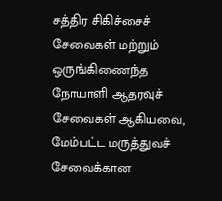சத்திர சிகிச்சைச் சேவைகள் மற்றும் ஒருங்கிணைந்த நோயாளி ஆதரவுச் சேவைகள் ஆகியவை, மேம்பட்ட மருத்துவச் சேவைக்கான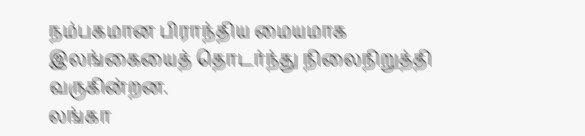நம்பகமான பிராந்திய மையமாக இலங்கையைத் தொடர்ந்து நிலைநிறுத்தி வருகின்றன.
லங்கா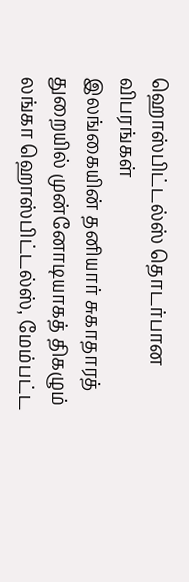ஹொஸ்பிட்டல்ஸ் தொடர்பான விபரங்கள்
இலங்கையின் தனியார் சுகாதாரத் துறையில் முன்னோடியாகத் திகழும் லங்கா ஹொஸ்பிட்டல்ஸ், மேம்பட்ட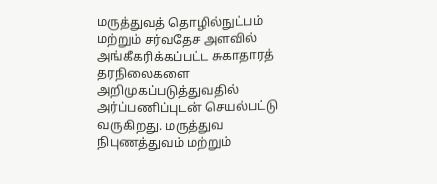மருத்துவத் தொழில்நுட்பம் மற்றும் சர்வதேச அளவில் அங்கீகரிக்கப்பட்ட சுகாதாரத் தரநிலைகளை அறிமுகப்படுத்துவதில் அர்ப்பணிப்புடன் செயல்பட்டு வருகிறது. மருத்துவ நிபுணத்துவம் மற்றும்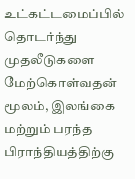உட்கட்டமைப்பில் தொடர்ந்து முதலீடுகளை மேற்கொள்வதன் மூலம், இலங்கை மற்றும் பரந்த பிராந்தியத்திற்கு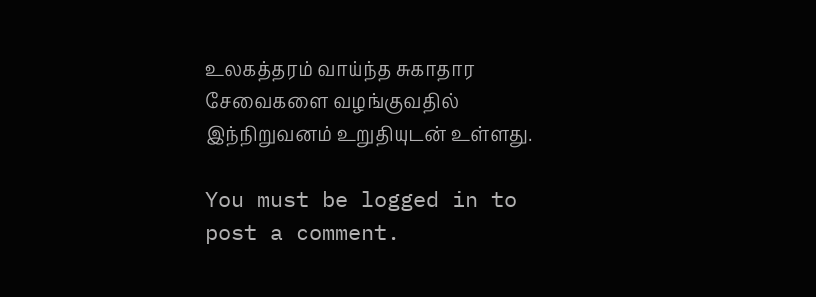உலகத்தரம் வாய்ந்த சுகாதார சேவைகளை வழங்குவதில் இந்நிறுவனம் உறுதியுடன் உள்ளது.

You must be logged in to post a comment.